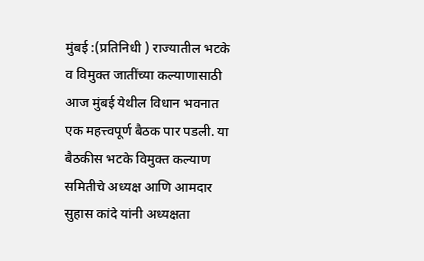मुंबई :(प्रतिनिधी ) राज्यातील भटके व विमुक्त जातींच्या कल्याणासाठी आज मुंबई येथील विधान भवनात एक महत्त्वपूर्ण बैठक पार पडली. या बैठकीस भटके विमुक्त कल्याण समितीचे अध्यक्ष आणि आमदार सुहास कांदे यांनी अध्यक्षता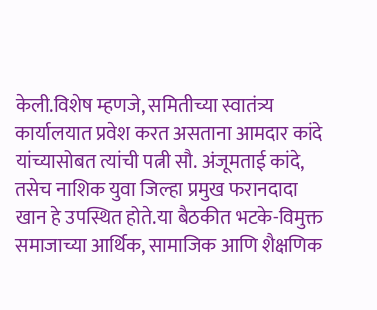केली.विशेष म्हणजे, समितीच्या स्वातंत्र्य कार्यालयात प्रवेश करत असताना आमदार कांदे यांच्यासोबत त्यांची पत्नी सौ. अंजूमताई कांदे, तसेच नाशिक युवा जिल्हा प्रमुख फरानदादा खान हे उपस्थित होते.या बैठकीत भटके-विमुक्त समाजाच्या आर्थिक, सामाजिक आणि शैक्षणिक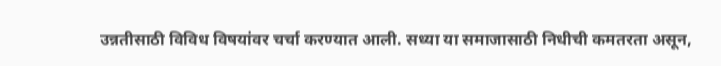उन्नतीसाठी विविध विषयांवर चर्चा करण्यात आली. सध्या या समाजासाठी निधीची कमतरता असून,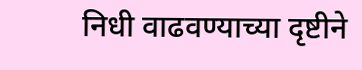निधी वाढवण्याच्या दृष्टीने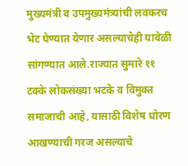मुख्यमंत्री व उपमुख्यमंत्र्यांची लवकरच भेट घेण्यात येणार असल्याचेही यावेळी सांगण्यात आले.राज्यात सुमारे ११ टक्के लोकसंख्या भटके व विमुक्त समाजाची आहे, यासाठी विशेष धोरण आखण्याची गरज असल्याचे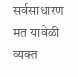सर्वसाधारण मत यावेळी व्यक्त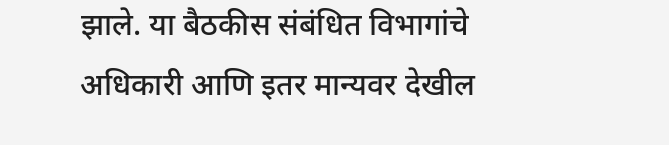झाले. या बैठकीस संबंधित विभागांचे अधिकारी आणि इतर मान्यवर देखील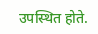उपस्थित होते.